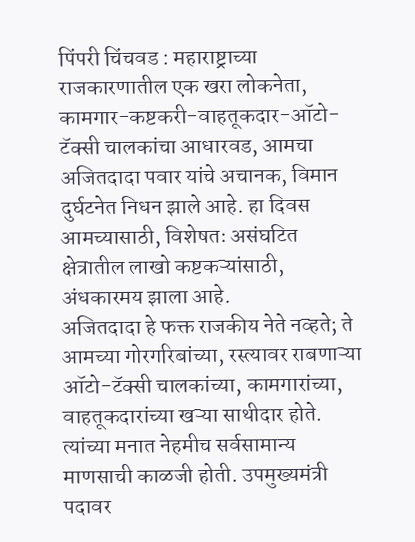पिंपरी चिंचवड : महाराष्ट्राच्या राजकारणातील एक खरा लोकनेता, कामगार-कष्टकरी-वाहतूकदार-ऑटो-टॅक्सी चालकांचा आधारवड, आमचा अजितदादा पवार यांचे अचानक, विमान दुर्घटनेत निधन झाले आहे. हा दिवस आमच्यासाठी, विशेषतः असंघटित क्षेत्रातील लाखो कष्टकऱ्यांसाठी, अंधकारमय झाला आहे.
अजितदादा हे फक्त राजकीय नेते नव्हते; ते आमच्या गोरगरिबांच्या, रस्त्यावर राबणाऱ्या ऑटो-टॅक्सी चालकांच्या, कामगारांच्या, वाहतूकदारांच्या खऱ्या साथीदार होते. त्यांच्या मनात नेहमीच सर्वसामान्य माणसाची काळजी होती. उपमुख्यमंत्री पदावर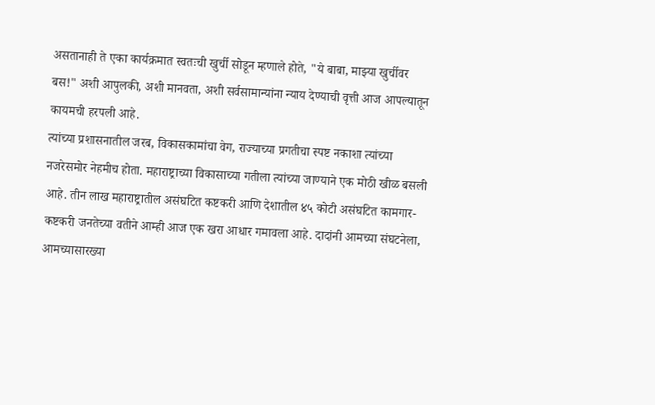असतानाही ते एका कार्यक्रमात स्वतःची खुर्ची सोडून म्हणाले होते, "ये बाबा, माझ्या खुर्चीवर बस!" अशी आपुलकी, अशी मानवता, अशी सर्वसामान्यांना न्याय देण्याची वृत्ती आज आपल्यातून कायमची हरपली आहे.
त्यांच्या प्रशासनातील जरब, विकासकामांचा वेग, राज्याच्या प्रगतीचा स्पष्ट नकाशा त्यांच्या नजरेसमोर नेहमीच होता. महाराष्ट्राच्या विकासाच्या गतीला त्यांच्या जाण्याने एक मोठी खीळ बसली आहे. तीन लाख महाराष्ट्रातील असंघटित कष्टकरी आणि देशातील ४५ कोटी असंघटित कामगार-कष्टकरी जनतेच्या वतीने आम्ही आज एक खरा आधार गमावला आहे. दादांनी आमच्या संघटनेला, आमच्यासारख्या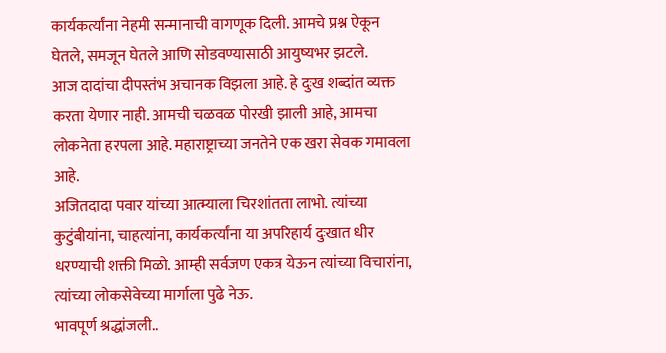कार्यकर्त्यांना नेहमी सन्मानाची वागणूक दिली. आमचे प्रश्न ऐकून घेतले, समजून घेतले आणि सोडवण्यासाठी आयुष्यभर झटले.
आज दादांचा दीपस्तंभ अचानक विझला आहे. हे दुःख शब्दांत व्यक्त करता येणार नाही. आमची चळवळ पोरखी झाली आहे, आमचा लोकनेता हरपला आहे. महाराष्ट्राच्या जनतेने एक खरा सेवक गमावला आहे.
अजितदादा पवार यांच्या आत्म्याला चिरशांतता लाभो. त्यांच्या कुटुंबीयांना, चाहत्यांना, कार्यकर्त्यांना या अपरिहार्य दुःखात धीर धरण्याची शक्ती मिळो. आम्ही सर्वजण एकत्र येऊन त्यांच्या विचारांना, त्यांच्या लोकसेवेच्या मार्गाला पुढे नेऊ.
भावपूर्ण श्रद्धांजली..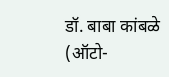डॉ. बाबा कांबळे
(ऑटो-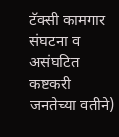टॅक्सी कामगार संघटना व असंघटित कष्टकरी जनतेच्या वतीने)